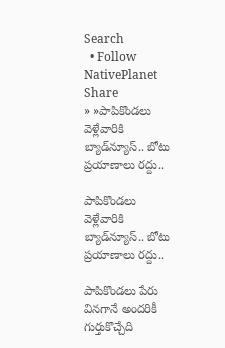Search
  • Follow NativePlanet
Share
» »పాపికొండ‌లు వెళ్లేవారికి బ్యాడ్‌న్యూస్‌.. బోటు ప్ర‌యాణాలు ర‌ద్దు..

పాపికొండ‌లు వెళ్లేవారికి బ్యాడ్‌న్యూస్‌.. బోటు ప్ర‌యాణాలు ర‌ద్దు..

పాపికొండ‌లు పేరు విన‌గానే అంద‌రికీ గుర్తుకొచ్చేది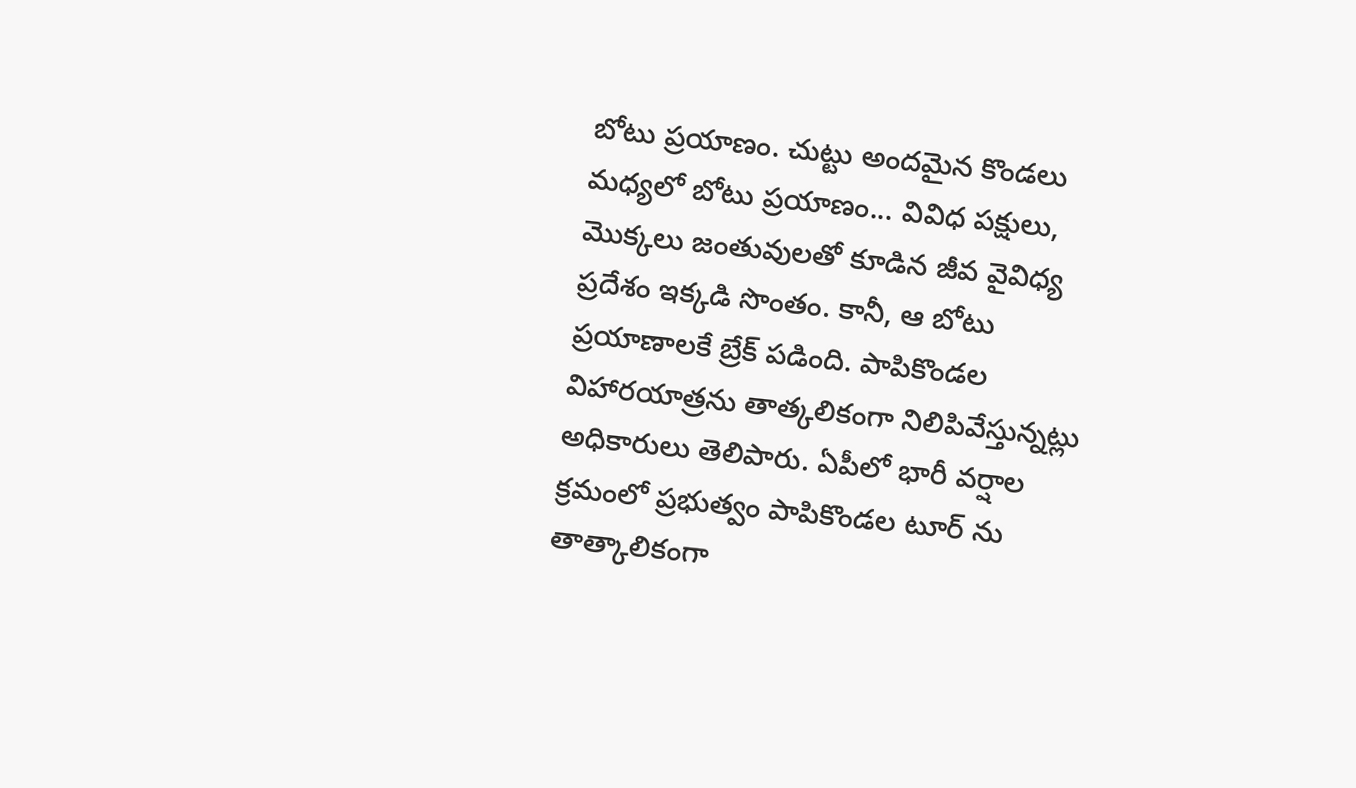బోటు ప్ర‌యాణం. చుట్టు అంద‌మైన కొండలు మ‌ధ్య‌లో బోటు ప్ర‌యాణం... వివిధ ప‌క్షులు, మొక్కలు జంతువుల‌తో కూడిన జీవ వైవిధ్య ప్ర‌దేశం ఇక్క‌డి సొంతం. కానీ, ఆ బోటు ప్ర‌యాణాల‌కే బ్రేక్ ప‌డింది. పాపికొండ‌ల విహార‌యాత్ర‌ను తాత్క‌లికంగా నిలిపివేస్తున్న‌ట్లు అధికారులు తెలిపారు. ఏపీలో భారీ వర్షాల క్ర‌మంలో ప్రభుత్వం పాపికొండల టూర్ ను తాత్కాలికంగా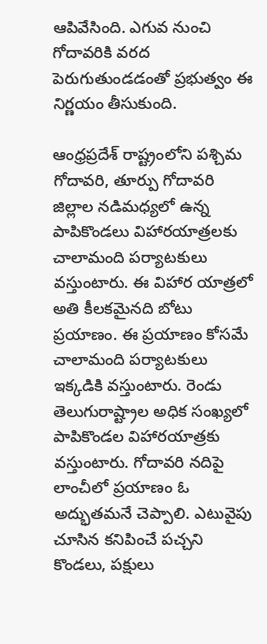ఆపివేసింది. ఎగువ నుంచి గోదావరికి వరద పెరుగుతుండడంతో ప్ర‌భుత్వం ఈ నిర్ణ‌యం తీసుకుంది.

ఆంధ్రప్రదేశ్ రాష్ట్రంలోని పశ్చిమ గోదావరి, తూర్పు గోదావరి జిల్లాల నడిమధ్యలో ఉన్న పాపికొండ‌లు విహార‌యాత్ర‌ల‌కు చాలామంది ప‌ర్యాట‌కులు వ‌స్తుంటారు. ఈ విహార యాత్రలో అతి కీల‌క‌మైన‌ది బోటు ప్ర‌యాణం. ఈ ప్ర‌యాణం కోస‌మే చాలామంది ప‌ర్యాట‌కులు ఇక్క‌డికి వ‌స్తుంటారు. రెండు తెలుగురాష్ట్రాల అధిక సంఖ్యలో పాపికొండ‌ల విహార‌యాత్ర‌కు వస్తుంటారు. గోదావరి నదిపై లాంచీలో ప్రయాణం ఓ అద్భుత‌మ‌నే చెప్పాలి. ఎటువైపు చూసిన క‌నిపించే ప‌చ్చ‌ని కొండ‌లు, ప‌క్షులు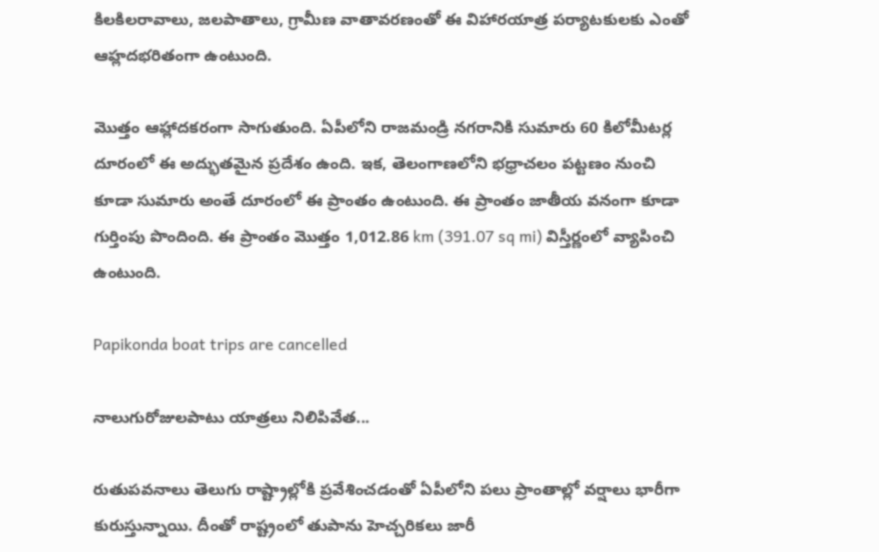కిల‌కిలరావాలు, జలపాతాలు, గ్రామీణ వాతావరణంతో ఈ విహారయాత్ర ప‌ర్యాట‌కుల‌కు ఎంతో ఆహ్ల‌ద‌భ‌రితంగా ఉంటుంది.

మొత్తం ఆహ్లాదకరంగా సాగుతుంది. ఏపీలోని రాజమండ్రి నగరానికి సుమారు 60 కిలోమీటర్ల దూరంలో ఈ అద్భుత‌మైన ప్ర‌దేశం ఉంది. ఇక‌, తెలంగాణలోని భధ్రాచలం పట్టణం నుంచి కూడా సుమారు అంతే దూరంలో ఈ ప్రాంతం ఉంటుంది. ఈ ప్రాంతం జాతీయ వనంగా కూడా గుర్తింపు పొందింది. ఈ ప్రాంతం మొత్తం 1,012.86 km (391.07 sq mi) విస్తీర్ణంలో వ్యాపించి ఉంటుంది.

Papikonda boat trips are cancelled

నాలుగురోజుల‌పాటు యాత్ర‌లు నిలిపివేత‌...

రుతుప‌వ‌నాలు తెలుగు రాష్ట్రాల్లోకి ప్ర‌వేశించ‌డంతో ఏపీలోని ప‌లు ప్రాంతాల్లో వ‌ర్షాలు భారీగా కురుస్తున్నాయి. దీంతో రాష్ట్రంలో తుపాను హెచ్చ‌రికలు జారీ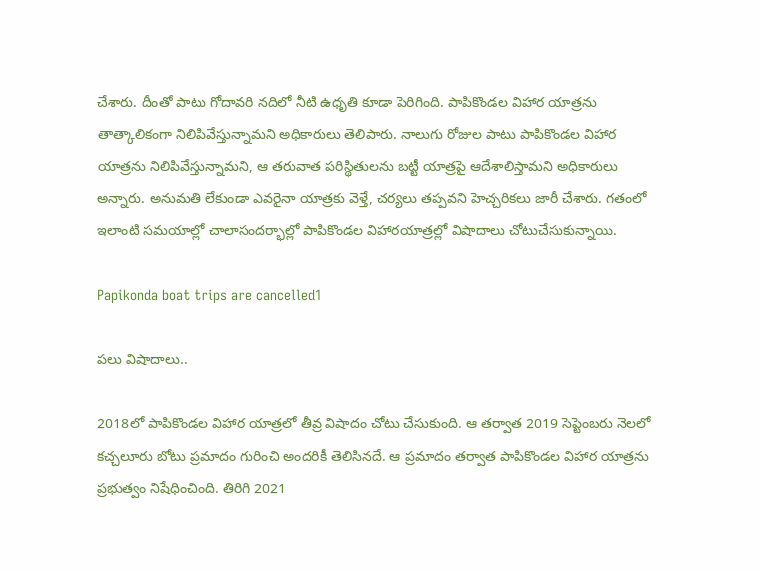చేశారు. దీంతో పాటు గోదావ‌రి న‌దిలో నీటి ఉధృతి కూడా పెరిగింది. పాపికొండల విహార యాత్రను తాత్కాలికంగా నిలిపివేస్తున్నామని అధికారులు తెలిపారు. నాలుగు రోజుల పాటు పాపికొండల విహార యాత్రను నిలిపివేస్తున్నామని, ఆ తరువాత పరిస్థితులను బట్టీ యాత్రపై ఆదేశాలిస్తామని అధికారులు అన్నారు. అనుమతి లేకుండా ఎవరైనా యాత్రకు వెళ్తే, చర్యలు తప్పవని హెచ్చరికలు జారీ చేశారు. గ‌తంలో ఇలాంటి స‌మ‌యాల్లో చాలాసంద‌ర్భాల్లో పాపికొండ‌ల విహారయాత్ర‌ల్లో విషాదాలు చోటుచేసుకున్నాయి.

Papikonda boat trips are cancelled1

ప‌లు విషాదాలు..

2018లో పాపికొండల విహార యాత్రలో తీవ్ర విషాదం చోటు చేసుకుంది. ఆ త‌ర్వాత 2019 సెప్టెంబరు నెలలో కచ్చలూరు బోటు ప్రమాదం గురించి అంద‌రికీ తెలిసిన‌దే. ఆ ప్ర‌మాదం త‌ర్వాత పాపికొండల విహార యాత్రను ప్రభుత్వం నిషేధించింది. తిరిగి 2021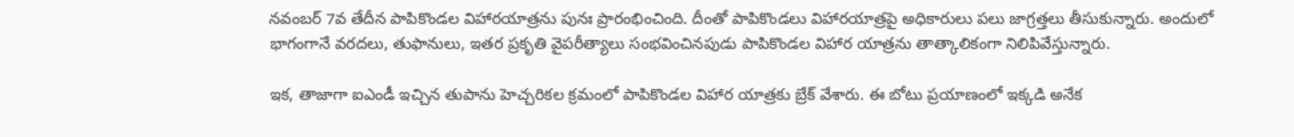నవంబర్ 7వ తేదీన పాపికొండల విహారయాత్రను పునః ప్రారంభించింది. దీంతో పాపికొండ‌లు విహార‌యాత్ర‌పై అధికారులు పలు జాగ్రత్తలు తీసుకున్నారు. అందులో భాగంగానే వరదలు, తుఫానులు, ఇతర ప్రకృతి వైపరీత్యాలు సంభవించినపుడు పాపికొండల విహార యాత్రను తాత్కాలికంగా నిలిపివేస్తున్నారు.

ఇక‌, తాజాగా ఐఎండీ ఇచ్చిన తుపాను హెచ్చరికల క్ర‌మంలో పాపికొండల విహార యాత్రకు బ్రేక్ వేశారు. ఈ బోటు ప్ర‌యాణంలో ఇక్క‌డి అనేక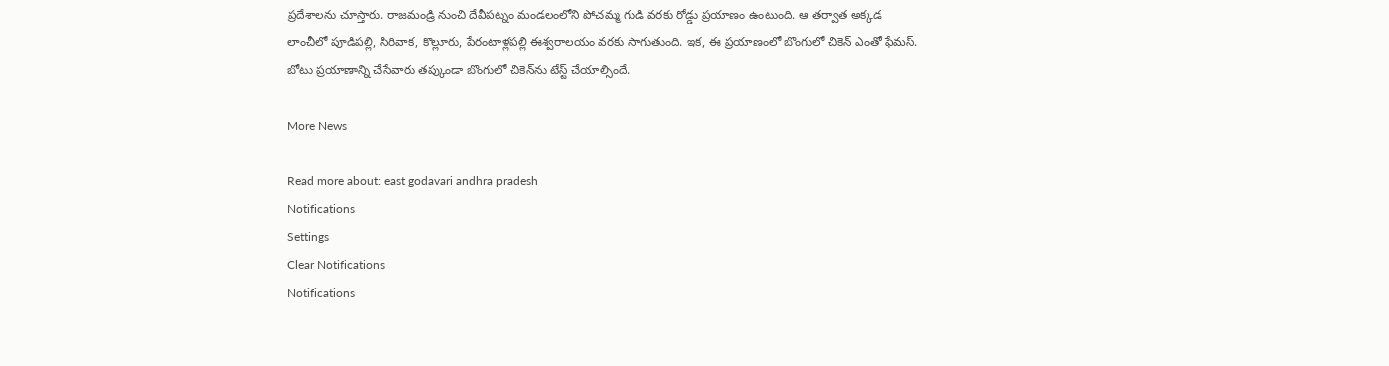ప్ర‌దేశాల‌ను చూస్తారు. రాజమండ్రి నుంచి దేవీపట్నం మండలంలోని పోచమ్మ గుడి వరకు రోడ్డు ప్ర‌యాణం ఉంటుంది. ఆ త‌ర్వాత అక్కడ లాంచీలో పూడిపల్లి, సిరివాక, కొల్లూరు, పేరంటాళ్లపల్లి ఈశ్వరాలయం వరకు సాగుతుంది. ఇక‌, ఈ ప్ర‌యాణంలో బొంగులో చికెన్ ఎంతో ఫేమస్. బోటు ప్ర‌యాణాన్ని చేసేవారు త‌ప్కుండా బొంగులో చికెన్‌ను టేస్ట్ చేయాల్సిందే.

More News

Read more about: east godavari andhra pradesh
Notifications
Settings
Clear Notifications
Notifications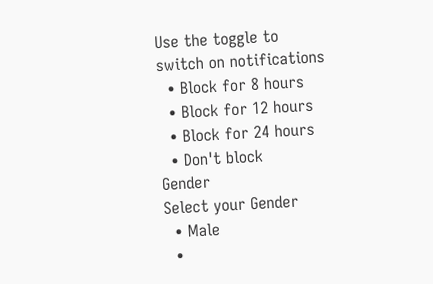Use the toggle to switch on notifications
  • Block for 8 hours
  • Block for 12 hours
  • Block for 24 hours
  • Don't block
Gender
Select your Gender
  • Male
  •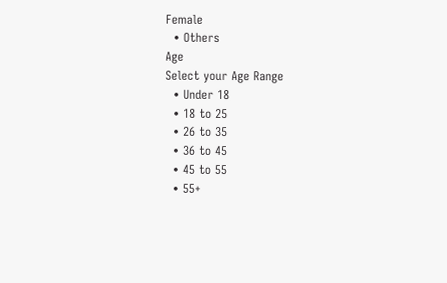Female
  • Others
Age
Select your Age Range
  • Under 18
  • 18 to 25
  • 26 to 35
  • 36 to 45
  • 45 to 55
  • 55+